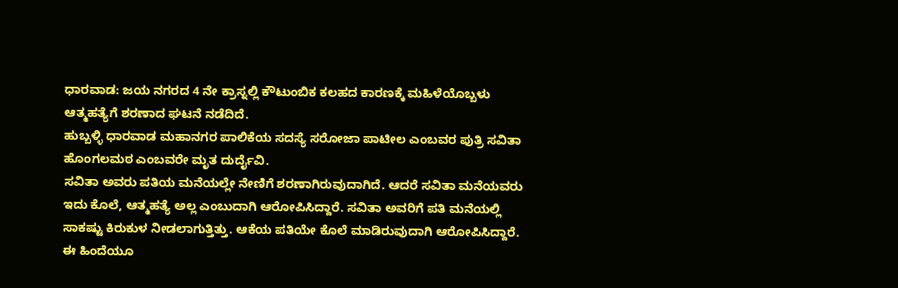ಧಾರವಾಡ: ಜಯ ನಗರದ 4 ನೇ ಕ್ರಾಸ್ನಲ್ಲಿ ಕೌಟುಂಬಿಕ ಕಲಹದ ಕಾರಣಕ್ಕೆ ಮಹಿಳೆಯೊಬ್ಬಳು ಆತ್ಮಹತ್ಯೆಗೆ ಶರಣಾದ ಘಟನೆ ನಡೆದಿದೆ.
ಹುಬ್ಬಳ್ಳಿ ಧಾರವಾಡ ಮಹಾನಗರ ಪಾಲಿಕೆಯ ಸದಸ್ಯೆ ಸರೋಜಾ ಪಾಟೀಲ ಎಂಬವರ ಪುತ್ರಿ ಸವಿತಾ ಹೊಂಗಲಮಠ ಎಂಬವರೇ ಮೃತ ದುರ್ದೈವಿ.
ಸವಿತಾ ಅವರು ಪತಿಯ ಮನೆಯಲ್ಲೇ ನೇಣಿಗೆ ಶರಣಾಗಿರುವುದಾಗಿದೆ. ಆದರೆ ಸವಿತಾ ಮನೆಯವರು ಇದು ಕೊಲೆ, ಆತ್ಮಹತ್ಯೆ ಅಲ್ಲ ಎಂಬುದಾಗಿ ಆರೋಪಿಸಿದ್ದಾರೆ. ಸವಿತಾ ಅವರಿಗೆ ಪತಿ ಮನೆಯಲ್ಲಿ ಸಾಕಷ್ಟು ಕಿರುಕುಳ ನೀಡಲಾಗುತ್ತಿತ್ತು. ಆಕೆಯ ಪತಿಯೇ ಕೊಲೆ ಮಾಡಿರುವುದಾಗಿ ಆರೋಪಿಸಿದ್ದಾರೆ. ಈ ಹಿಂದೆಯೂ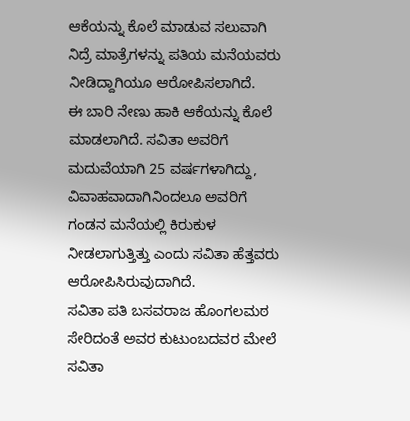ಆಕೆಯನ್ನು ಕೊಲೆ ಮಾಡುವ ಸಲುವಾಗಿ ನಿದ್ರೆ ಮಾತ್ರೆಗಳನ್ನು ಪತಿಯ ಮನೆಯವರು ನೀಡಿದ್ದಾಗಿಯೂ ಆರೋಪಿಸಲಾಗಿದೆ.
ಈ ಬಾರಿ ನೇಣು ಹಾಕಿ ಆಕೆಯನ್ನು ಕೊಲೆ ಮಾಡಲಾಗಿದೆ. ಸವಿತಾ ಅವರಿಗೆ ಮದುವೆಯಾಗಿ 25 ವರ್ಷಗಳಾಗಿದ್ದು, ವಿವಾಹವಾದಾಗಿನಿಂದಲೂ ಅವರಿಗೆ ಗಂಡನ ಮನೆಯಲ್ಲಿ ಕಿರುಕುಳ ನೀಡಲಾಗುತ್ತಿತ್ತು ಎಂದು ಸವಿತಾ ಹೆತ್ತವರು ಆರೋಪಿಸಿರುವುದಾಗಿದೆ.
ಸವಿತಾ ಪತಿ ಬಸವರಾಜ ಹೊಂಗಲಮಠ ಸೇರಿದಂತೆ ಅವರ ಕುಟುಂಬದವರ ಮೇಲೆ ಸವಿತಾ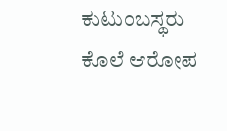ಕುಟುಂಬಸ್ಥರು ಕೊಲೆ ಆರೋಪ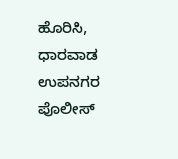ಹೊರಿಸಿ, ಧಾರವಾಡ ಉಪನಗರ ಪೊಲೀಸ್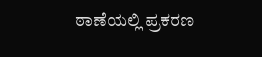ಠಾಣೆಯಲ್ಲಿ ಪ್ರಕರಣ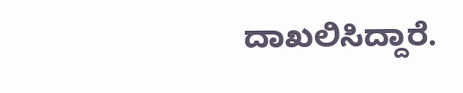ದಾಖಲಿಸಿದ್ದಾರೆ.